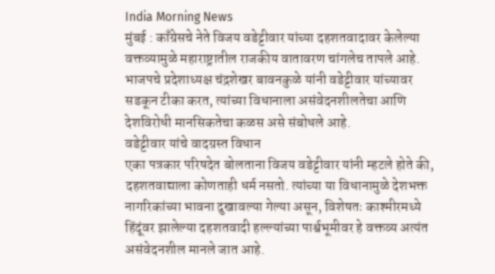India Morning News
मुंबई : काँग्रेसचे नेते विजय वडेट्टीवार यांच्या दहशतवादावर केलेल्या वक्तव्यामुळे महाराष्ट्रातील राजकीय वातावरण चांगलेच तापले आहे. भाजपचे प्रदेशाध्यक्ष चंद्रशेखर बावनकुळे यांनी वडेट्टीवार यांच्यावर सडकून टीका करत, त्यांच्या विधानाला असंवेदनशीलतेचा आणि देशविरोधी मानसिकतेचा कळस असे संबोधले आहे.
वडेट्टीवार यांचे वादग्रस्त विधान
एका पत्रकार परिषदेत बोलताना विजय वडेट्टीवार यांनी म्हटले होते की, दहशतवाद्याला कोणताही धर्म नसतो. त्यांच्या या विधानामुळे देशभक्त नागरिकांच्या भावना दुखावल्या गेल्या असून, विशेषतः काश्मीरमध्ये हिंदूंवर झालेल्या दहशतवादी हल्ल्यांच्या पार्श्वभूमीवर हे वक्तव्य अत्यंत असंवेदनशील मानले जात आहे.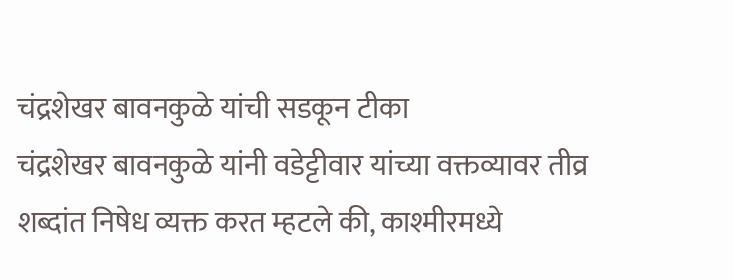चंद्रशेखर बावनकुळे यांची सडकून टीका
चंद्रशेखर बावनकुळे यांनी वडेट्टीवार यांच्या वक्तव्यावर तीव्र शब्दांत निषेध व्यक्त करत म्हटले की, काश्मीरमध्ये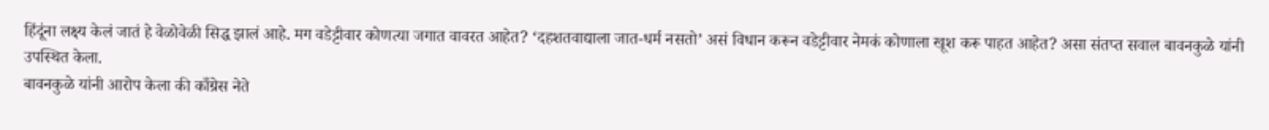हिंदूंना लक्ष्य केलं जातं हे वेळोवेळी सिद्ध झालं आहे. मग वडेट्टीवार कोणत्या जगात वावरत आहेत? ‘दहशतवाद्याला जात-धर्म नसतो’ असं विधान करून वडेट्टीवार नेमकं कोणाला खूश करू पाहत आहेत? असा संतप्त सवाल बावनकुळे यांनी उपस्थित केला.
बावनकुळे यांनी आरोप केला की काँग्रेस नेते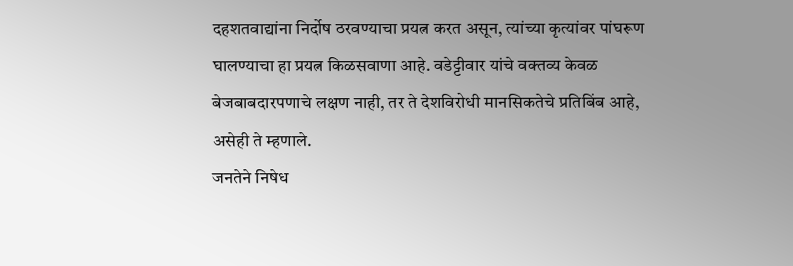दहशतवाद्यांना निर्दोष ठरवण्याचा प्रयत्न करत असून, त्यांच्या कृत्यांवर पांघरूण घालण्याचा हा प्रयत्न किळसवाणा आहे. वडेट्टीवार यांचे वक्तव्य केवळ बेजबाबदारपणाचे लक्षण नाही, तर ते देशविरोधी मानसिकतेचे प्रतिबिंब आहे, असेही ते म्हणाले.
जनतेने निषेध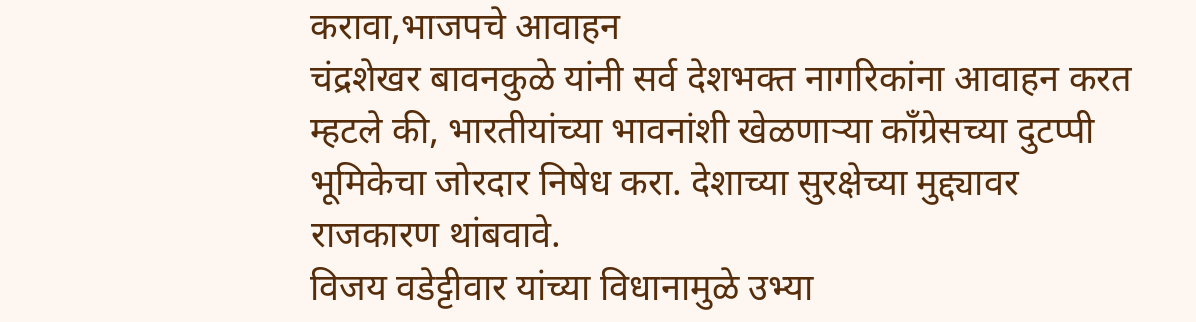करावा,भाजपचे आवाहन
चंद्रशेखर बावनकुळे यांनी सर्व देशभक्त नागरिकांना आवाहन करत म्हटले की, भारतीयांच्या भावनांशी खेळणाऱ्या काँग्रेसच्या दुटप्पी भूमिकेचा जोरदार निषेध करा. देशाच्या सुरक्षेच्या मुद्द्यावर राजकारण थांबवावे.
विजय वडेट्टीवार यांच्या विधानामुळे उभ्या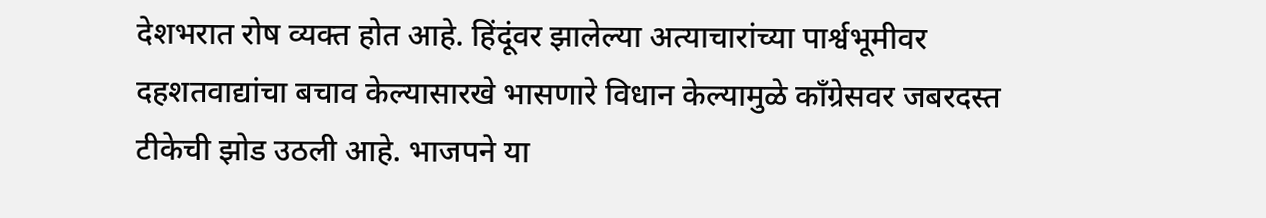देशभरात रोष व्यक्त होत आहे. हिंदूंवर झालेल्या अत्याचारांच्या पार्श्वभूमीवर दहशतवाद्यांचा बचाव केल्यासारखे भासणारे विधान केल्यामुळे काँग्रेसवर जबरदस्त टीकेची झोड उठली आहे. भाजपने या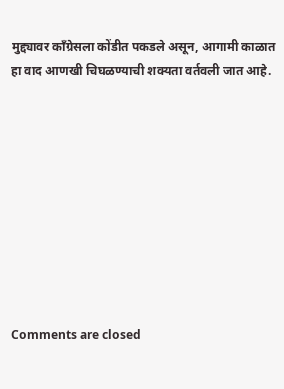मुद्द्यावर काँग्रेसला कोंडीत पकडले असून, आगामी काळात हा वाद आणखी चिघळण्याची शक्यता वर्तवली जात आहे.










Comments are closed